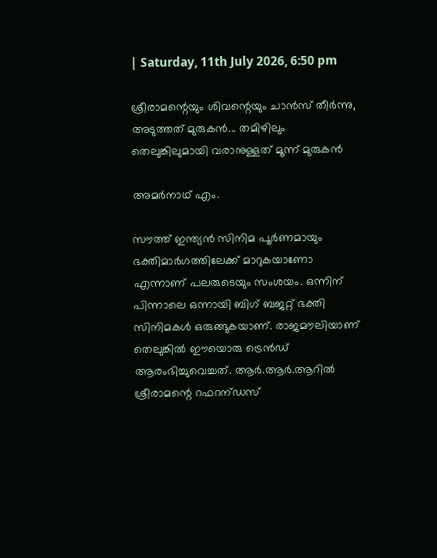| Saturday, 11th July 2026, 6:50 pm

ശ്രീരാമന്റെയും ശിവന്റെയും ചാന്‍സ് തീര്‍ന്നു, അടുത്തത് മുരുകന്‍... തമിഴിലും തെലുങ്കിലുമായി വരാനുള്ളത് മൂന്ന് മുരുകന്‍

അമര്‍നാഥ് എം.

സൗത്ത് ഇന്ത്യന്‍ സിനിമ പൂര്‍ണമായും ഭക്തിമാര്‍ഗത്തിലേക്ക് മാറുകയാണോ എന്നാണ് പലരുടെയും സംശയം. ഒന്നിന് പിന്നാലെ ഒന്നായി ബിഗ് ബജറ്റ് ഭക്തി സിനിമകള്‍ ഒരുങ്ങുകയാണ്. രാജമൗലിയാണ് തെലുങ്കില്‍ ഈയൊരു ട്രെന്‍ഡ് ആരംഭിച്ചുവെച്ചത്. ആര്‍.ആര്‍.ആറില്‍ ശ്രീരാമന്റെ റഫറന്ഡസ്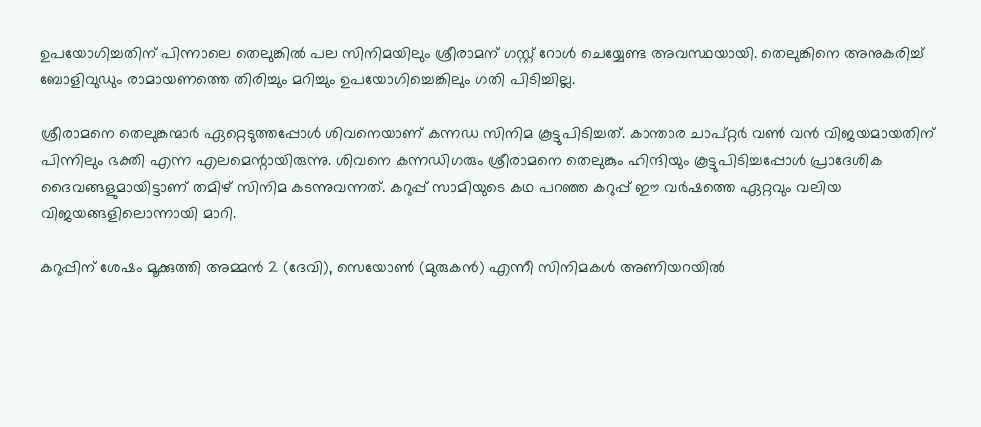ഉപയോഗിച്ചതിന് പിന്നാലെ തെലുങ്കില്‍ പല സിനിമയിലും ശ്രീരാമന് ഗസ്റ്റ് റോള്‍ ചെയ്യേണ്ട അവസ്ഥയായി. തെലുങ്കിനെ അനുകരിച്ച് ബോളിവുഡും രാമായണത്തെ തിരിച്ചും മറിച്ചും ഉപയോഗിച്ചെങ്കിലും ഗതി പിടിച്ചില്ല.

ശ്രീരാമനെ തെലുങ്കന്മാര്‍ ഏറ്റെടുത്തപ്പോള്‍ ശിവനെയാണ് കന്നഡ സിനിമ കൂട്ടുപിടിച്ചത്. കാന്താര ചാപ്റ്റര്‍ വണ്‍ വന്‍ വിജയമായതിന് പിന്നിലും ഭക്തി എന്ന എലമെന്റായിരുന്നു. ശിവനെ കന്നഡിഗരും ശ്രീരാമനെ തെലുങ്കും ഹിന്ദിയും കൂട്ടുപിടിച്ചപ്പോള്‍ പ്രാദേശിക ദൈവങ്ങളുമായിട്ടാണ് തമിഴ് സിനിമ കടന്നുവന്നത്. കറുപ്പ് സാമിയുടെ കഥ പറഞ്ഞ കറുപ്പ് ഈ വര്‍ഷത്തെ ഏറ്റവും വലിയ വിജയങ്ങളിലൊന്നായി മാറി.

കറുപ്പിന് ശേഷം മൂക്കുത്തി അമ്മന്‍ 2 (ദേവി), സെയോണ്‍ (മുരുകന്‍) എന്നീ സിനിമകള്‍ അണിയറയില്‍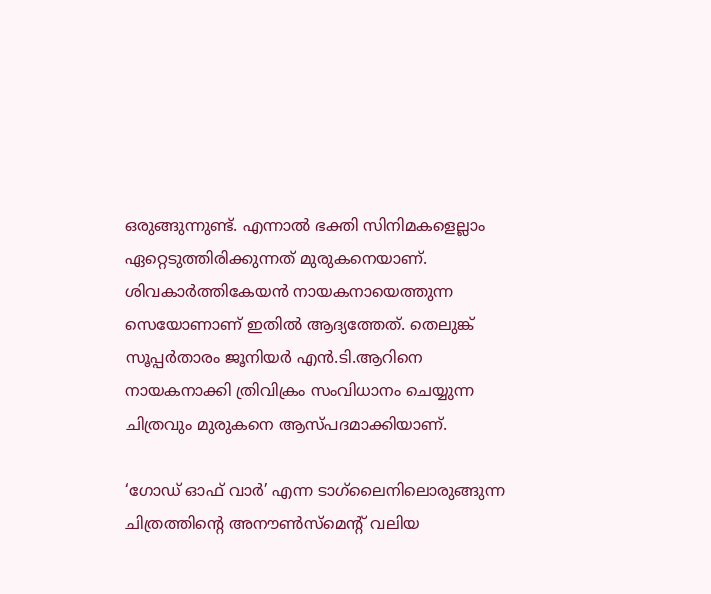ഒരുങ്ങുന്നുണ്ട്. എന്നാല്‍ ഭക്തി സിനിമകളെല്ലാം ഏറ്റെടുത്തിരിക്കുന്നത് മുരുകനെയാണ്. ശിവകാര്‍ത്തികേയന്‍ നായകനായെത്തുന്ന സെയോണാണ് ഇതില്‍ ആദ്യത്തേത്. തെലുങ്ക് സൂപ്പര്‍താരം ജൂനിയര്‍ എന്‍.ടി.ആറിനെ നായകനാക്കി ത്രിവിക്രം സംവിധാനം ചെയ്യുന്ന ചിത്രവും മുരുകനെ ആസ്പദമാക്കിയാണ്.

‘ഗോഡ് ഓഫ് വാര്‍’ എന്ന ടാഗ്‌ലൈനിലൊരുങ്ങുന്ന ചിത്രത്തിന്റെ അനൗണ്‍സ്‌മെന്റ് വലിയ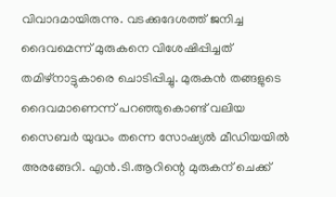വിവാദമായിരുന്നു. വടക്കുദേശത്ത് ജനിച്ച ദൈവമെന്ന് മുരുകനെ വിശേഷിപ്പിച്ചത് തമിഴ്‌നാട്ടുകാരെ ചൊടിപ്പിച്ചു. മുരുകന്‍ തങ്ങളുടെ ദൈവമാണെന്ന് പറഞ്ഞുകൊണ്ട് വലിയ സൈബര്‍ യുദ്ധം തന്നെ സോഷ്യല്‍ മീഡിയയില്‍ അരങ്ങേറി. എന്‍.ടി.ആറിന്റെ മുരുകന് ചെക്ക്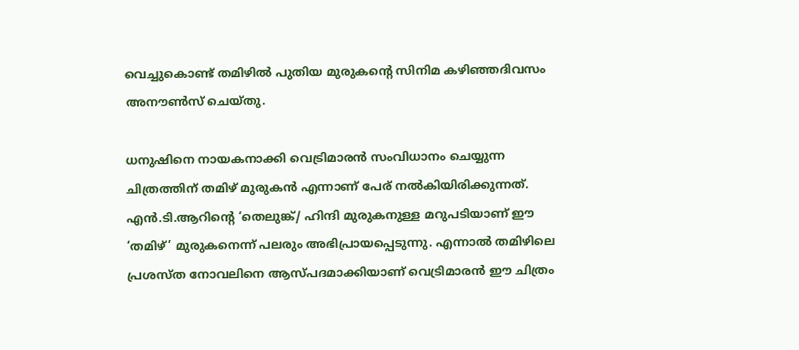വെച്ചുകൊണ്ട് തമിഴില്‍ പുതിയ മുരുകന്റെ സിനിമ കഴിഞ്ഞദിവസം അനൗണ്‍സ് ചെയ്തു.

ധനുഷിനെ നായകനാക്കി വെട്രിമാരന്‍ സംവിധാനം ചെയ്യുന്ന ചിത്രത്തിന് തമിഴ് മുരുകന്‍ എന്നാണ് പേര് നല്‍കിയിരിക്കുന്നത്. എന്‍.ടി.ആറിന്റെ ‘തെലുങ്ക്/ ഹിന്ദി മുരുകനുള്ള മറുപടിയാണ് ഈ ‘തമിഴ്’ മുരുകനെന്ന് പലരും അഭിപ്രായപ്പെടുന്നു. എന്നാല്‍ തമിഴിലെ പ്രശസ്ത നോവലിനെ ആസ്പദമാക്കിയാണ് വെട്രിമാരന്‍ ഈ ചിത്രം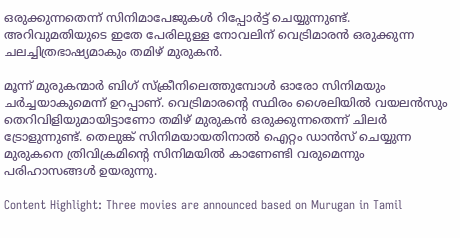ഒരുക്കുന്നതെന്ന് സിനിമാപേജുകള്‍ റിപ്പോര്‍ട്ട് ചെയ്യുന്നുണ്ട്. അറിവുമതിയുടെ ഇതേ പേരിലുള്ള നോവലിന് വെട്രിമാരന്‍ ഒരുക്കുന്ന ചലച്ചിത്രഭാഷ്യമാകും തമിഴ് മുരുകന്‍.

മൂന്ന് മുരുകന്മാര്‍ ബിഗ് സ്‌ക്രീനിലെത്തുമ്പോള്‍ ഓരോ സിനിമയും ചര്‍ച്ചയാകുമെന്ന് ഉറപ്പാണ്. വെട്രിമാരന്റെ സ്ഥിരം ശൈലിയില്‍ വയലന്‍സും തെറിവിളിയുമായിട്ടാണോ തമിഴ് മുരുകന്‍ ഒരുക്കുന്നതെന്ന് ചിലര്‍ ട്രോളുന്നുണ്ട്. തെലുങ്ക് സിനിമയായതിനാല്‍ ഐറ്റം ഡാന്‍സ് ചെയ്യുന്ന മുരുകനെ ത്രിവിക്രമിന്റെ സിനിമയില്‍ കാണേണ്ടി വരുമെന്നും പരിഹാസങ്ങള്‍ ഉയരുന്നു.

Content Highlight: Three movies are announced based on Murugan in Tamil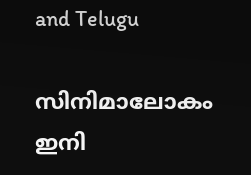and Telugu

സിനിമാലോകം ഇനി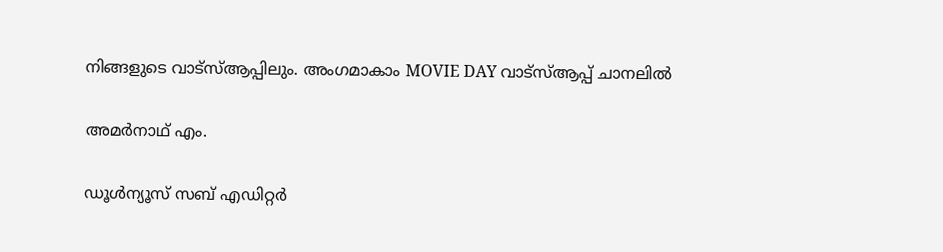നിങ്ങളുടെ വാട്സ്ആപ്പിലും. അംഗമാകാം MOVIE DAY വാട്സ്ആപ്പ് ചാനലിൽ

അമര്‍നാഥ് എം.

ഡൂള്‍ന്യൂസ് സബ് എഡിറ്റര്‍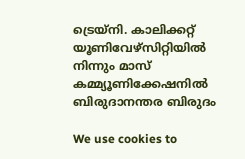ട്രെയ്‌നി. കാലിക്കറ്റ് യൂണിവേഴ്‌സിറ്റിയില്‍ നിന്നും മാസ് കമ്മ്യൂണിക്കേഷനില്‍ ബിരുദാനന്തര ബിരുദം

We use cookies to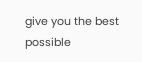give you the best possible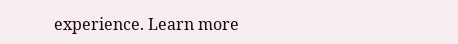experience. Learn more